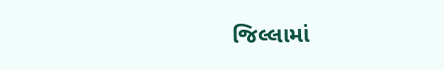જિલ્લામાં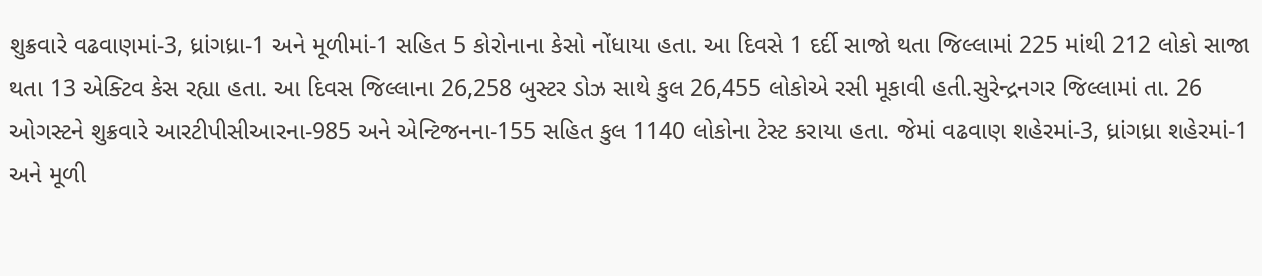શુક્રવારે વઢવાણમાં-3, ધ્રાંગધ્રા-1 અને મૂળીમાં-1 સહિત 5 કોરોનાના કેસો નોંધાયા હતા. આ દિવસે 1 દર્દી સાજો થતા જિલ્લામાં 225 માંથી 212 લોકો સાજા થતા 13 એક્ટિવ કેસ રહ્યા હતા. આ દિવસ જિલ્લાના 26,258 બુસ્ટર ડોઝ સાથે કુલ 26,455 લોકોએ રસી મૂકાવી હતી.સુરેન્દ્રનગર જિલ્લામાં તા. 26 ઓગસ્ટને શુક્રવારે આરટીપીસીઆરના-985 અને એન્ટિજનના-155 સહિત કુલ 1140 લોકોના ટેસ્ટ કરાયા હતા. જેમાં વઢવાણ શહેરમાં-3, ધ્રાંગધ્રા શહેરમાં-1 અને મૂળી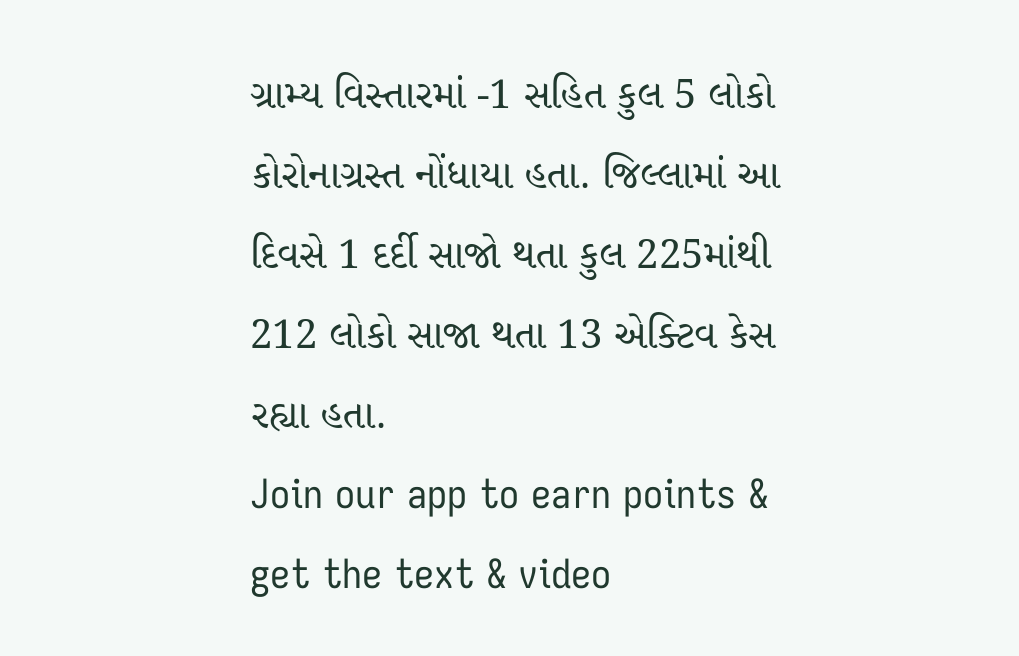ગ્રામ્ય વિસ્તારમાં -1 સહિત કુલ 5 લોકો કોરોનાગ્રસ્ત નોંધાયા હતા. જિલ્લામાં આ દિવસે 1 દર્દી સાજો થતા કુલ 225માંથી 212 લોકો સાજા થતા 13 એક્ટિવ કેસ રહ્યા હતા.
Join our app to earn points & get the text & video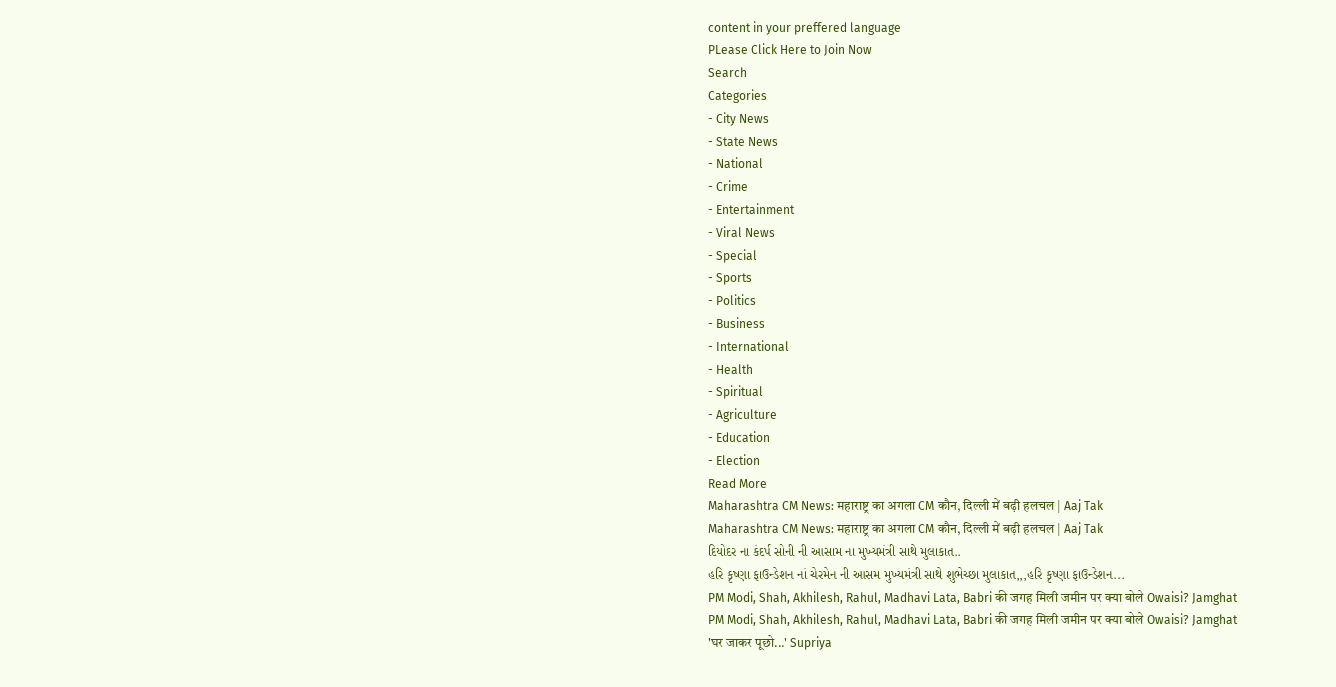content in your preffered language
PLease Click Here to Join Now
Search
Categories
- City News
- State News
- National
- Crime
- Entertainment
- Viral News
- Special
- Sports
- Politics
- Business
- International
- Health
- Spiritual
- Agriculture
- Education
- Election
Read More
Maharashtra CM News: महाराष्ट्र का अगला CM कौन, दिल्ली में बढ़ी हलचल | Aaj Tak
Maharashtra CM News: महाराष्ट्र का अगला CM कौन, दिल्ली में बढ़ी हलचल | Aaj Tak
દિયોદર ના કંદર્પ સોની ની આસામ ના મુખ્યમંત્રી સાથે મુલાકાત..
હરિ કૃષ્ણા ફાઉન્ડેશન નાં ચેરમેન ની આસમ મુખ્યમંત્રી સાથે શુભેચ્છા મુલાકાત,,,હરિ કૃષ્ણા ફાઉન્ડેશન...
PM Modi, Shah, Akhilesh, Rahul, Madhavi Lata, Babri की जगह मिली जमीन पर क्या बोले Owaisi? Jamghat
PM Modi, Shah, Akhilesh, Rahul, Madhavi Lata, Babri की जगह मिली जमीन पर क्या बोले Owaisi? Jamghat
'घर जाकर पूछो...' Supriya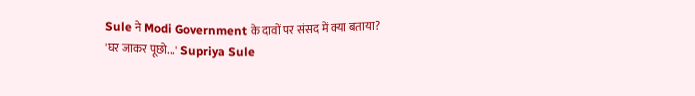Sule ने Modi Government के दावों पर संसद में क्या बताया?
'घर जाकर पूछो...' Supriya Sule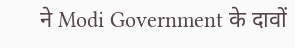ने Modi Government के दावों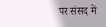पर संसद में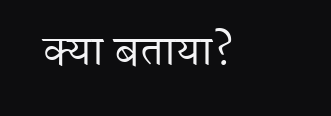क्या बताया?